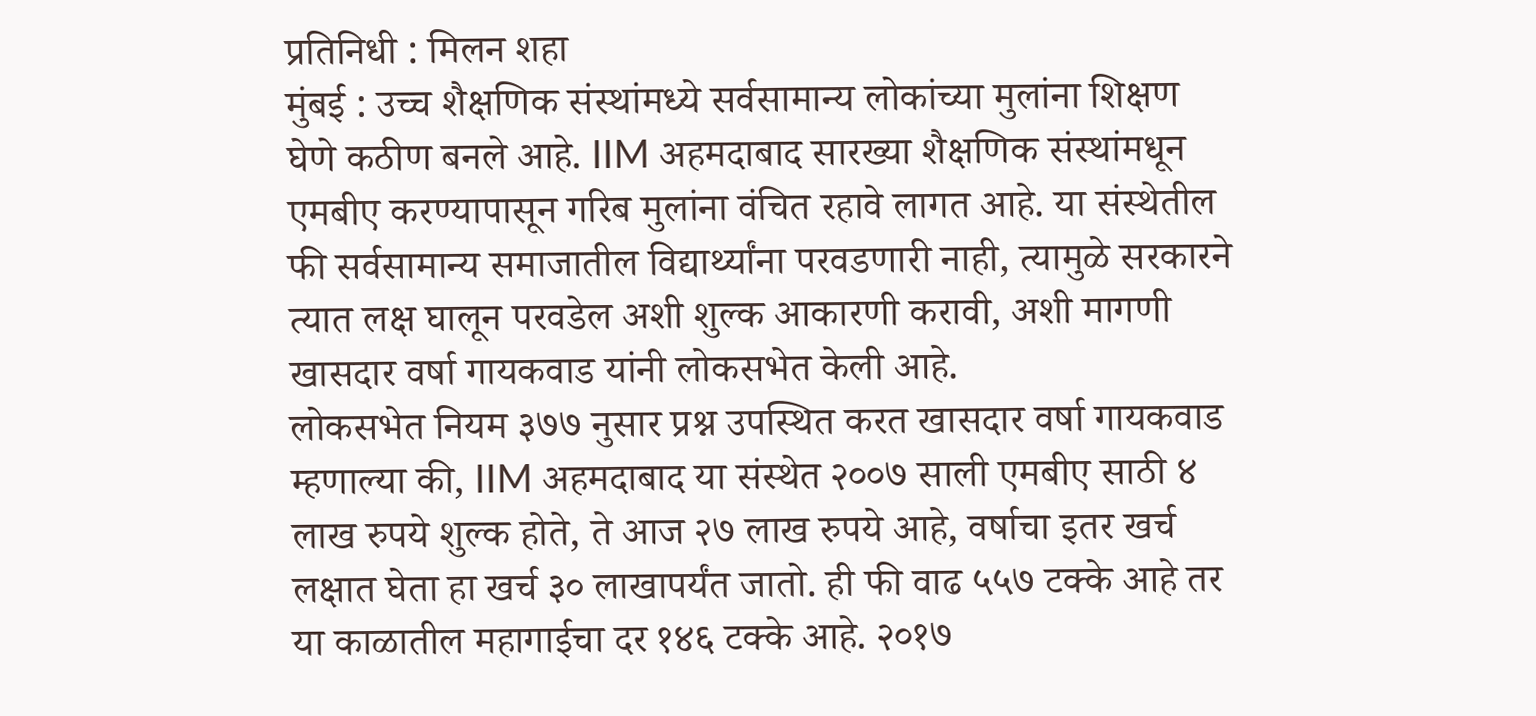प्रतिनिधी : मिलन शहा
मुंबई : उच्च शैक्षणिक संस्थांमध्ये सर्वसामान्य लोकांच्या मुलांना शिक्षण घेणे कठीण बनले आहे. IIM अहमदाबाद सारख्या शैक्षणिक संस्थांमधून एमबीए करण्यापासून गरिब मुलांना वंचित रहावे लागत आहे. या संस्थेतील फी सर्वसामान्य समाजातील विद्यार्थ्यांना परवडणारी नाही, त्यामुळे सरकारने त्यात लक्ष घालून परवडेल अशी शुल्क आकारणी करावी, अशी मागणी खासदार वर्षा गायकवाड यांनी लोकसभेत केली आहे.
लोकसभेत नियम ३७७ नुसार प्रश्न उपस्थित करत खासदार वर्षा गायकवाड म्हणाल्या की, IIM अहमदाबाद या संस्थेत २००७ साली एमबीए साठी ४ लाख रुपये शुल्क होते, ते आज २७ लाख रुपये आहे, वर्षाचा इतर खर्च लक्षात घेता हा खर्च ३० लाखापर्यंत जातो. ही फी वाढ ५५७ टक्के आहे तर या काळातील महागाईचा दर १४६ टक्के आहे. २०१७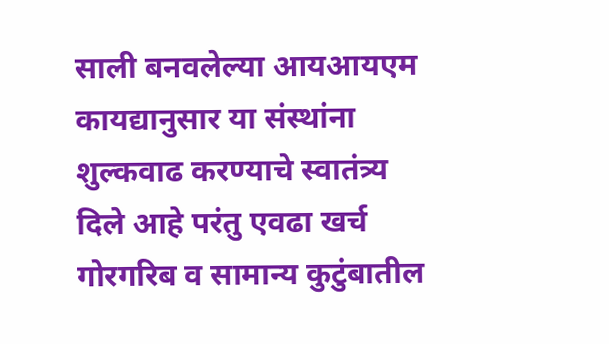साली बनवलेल्या आयआयएम कायद्यानुसार या संस्थांना शुल्कवाढ करण्याचे स्वातंत्र्य दिले आहे परंतु एवढा खर्च गोरगरिब व सामान्य कुटुंबातील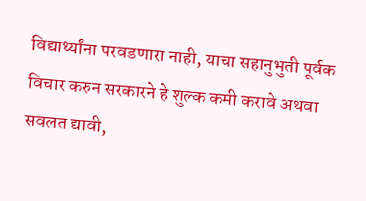विद्यार्थ्यांना परवडणारा नाही, याचा सहानुभुती पूर्वक विचार करुन सरकारने हे शुल्क कमी करावे अथवा सवलत द्यावी,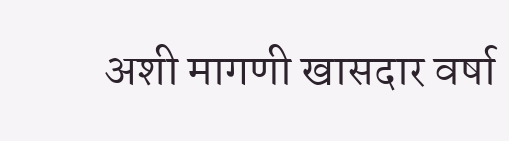अशी मागणी खासदार वर्षा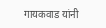गायकवाड यांनी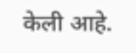केली आहे.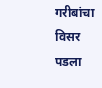गरीबांचा विसर पडला